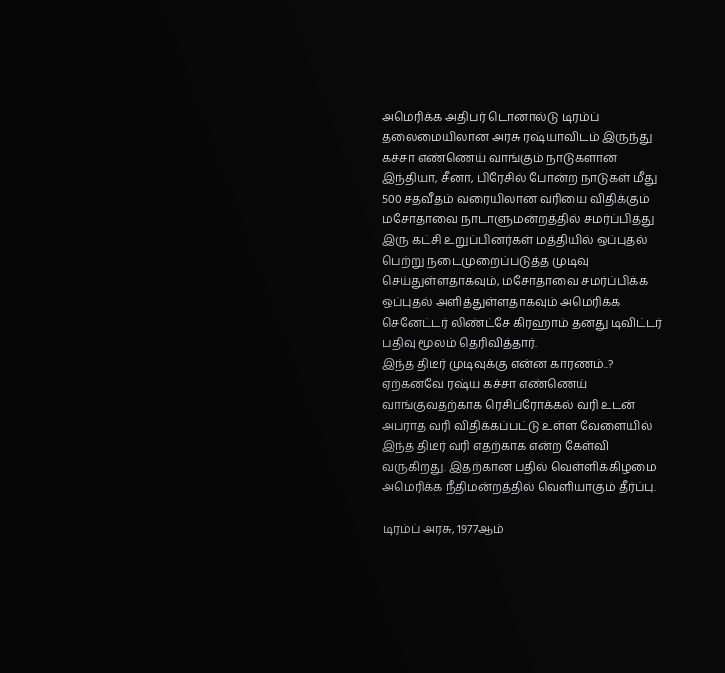அமெரிக்க அதிபர் டொனால்டு டிரம்ப் தலைமையிலான அரசு ரஷ்யாவிடம் இருந்து கச்சா எண்ணெய் வாங்கும் நாடுகளான இந்தியா, சீனா, பிரேசில் போன்ற நாடுகள் மீது 500 சதவீதம் வரையிலான வரியை விதிக்கும் மசோதாவை நாடாளுமன்றத்தில் சமர்ப்பித்து இரு கட்சி உறுப்பினர்கள் மத்தியில் ஒப்புதல் பெற்று நடைமுறைப்படுத்த முடிவு செய்துள்ளதாகவும், மசோதாவை சமர்ப்பிக்க ஒப்புதல் அளித்துள்ளதாகவும் அமெரிக்க செனேட்டர் லிண்ட்சே கிரஹாம் தனது டிவிட்டர் பதிவு மூலம் தெரிவித்தார்.
இந்த திடீர் முடிவுக்கு என்ன காரணம்..? ஏற்கனவே ரஷ்ய கச்சா எண்ணெய் வாங்குவதற்காக ரெசிப்ரோக்கல் வரி உடன் அபராத வரி விதிக்கப்பட்டு உள்ள வேளையில் இந்த திடீர் வரி எதற்காக என்ற கேள்வி வருகிறது. இதற்கான பதில் வெள்ளிக்கிழமை அமெரிக்க நீதிமன்றத்தில் வெளியாகும் தீர்ப்பு.

டிரம்ப் அரசு, 1977ஆம்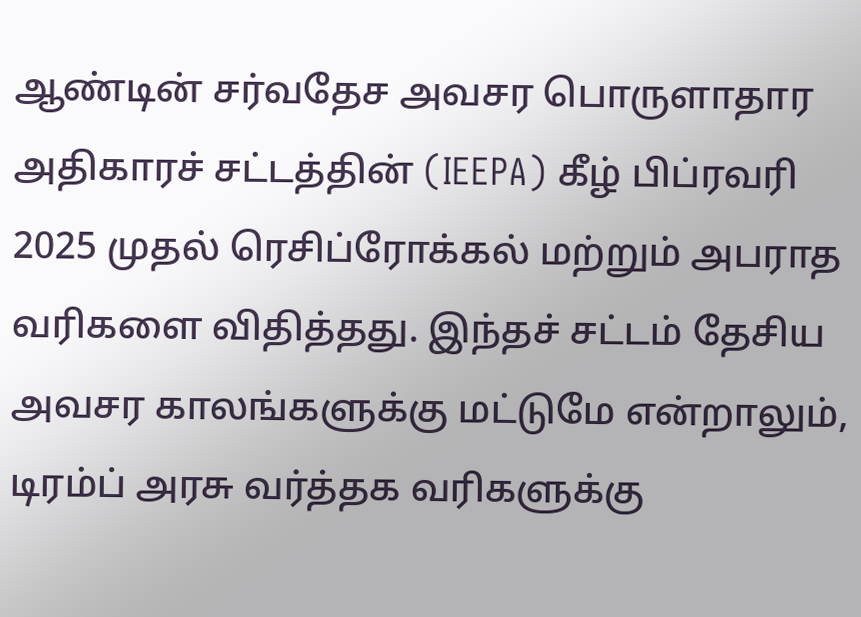ஆண்டின் சர்வதேச அவசர பொருளாதார அதிகாரச் சட்டத்தின் (IEEPA) கீழ் பிப்ரவரி 2025 முதல் ரெசிப்ரோக்கல் மற்றும் அபராத வரிகளை விதித்தது. இந்தச் சட்டம் தேசிய அவசர காலங்களுக்கு மட்டுமே என்றாலும், டிரம்ப் அரசு வர்த்தக வரிகளுக்கு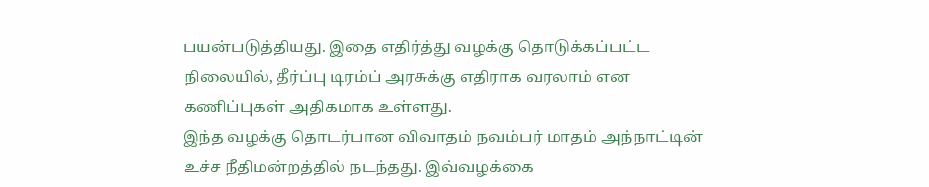பயன்படுத்தியது. இதை எதிர்த்து வழக்கு தொடுக்கப்பட்ட நிலையில், தீர்ப்பு டிரம்ப் அரசுக்கு எதிராக வரலாம் என கணிப்புகள் அதிகமாக உள்ளது.
இந்த வழக்கு தொடர்பான விவாதம் நவம்பர் மாதம் அந்நாட்டின் உச்ச நீதிமன்றத்தில் நடந்தது. இவ்வழக்கை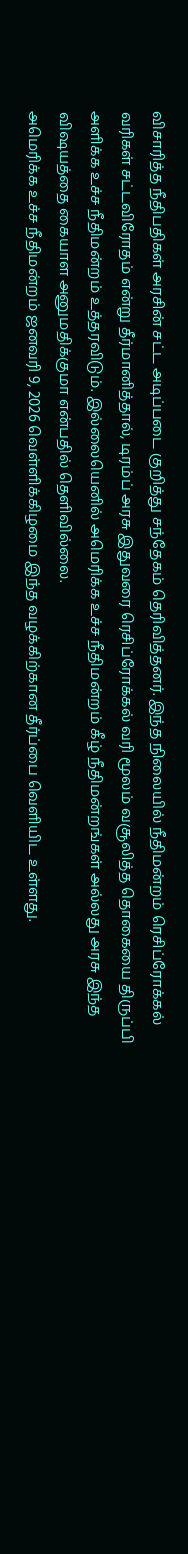விசாரித்த நீதிபதிகள் அரசின் சட்ட அடிப்படை குறித்து சந்தேகம் தெரிவித்தனர். இந்த நிலையில் நீதிமன்றம் ரெசிப்ரோக்கல் வரிகள் சட்டவிரோதம் என்று தீர்மானித்தால், டிரம்ப் அரசு இதுவரை ரெசிப்ரோக்கல் வரி மூலம் வசூலித்த தொகையை திருப்பி அளிக்க உச்ச நீதிமன்றம் உத்தரவிடும். இல்லையெனில் அமெரிக்க உச்ச நீதிமன்றம் கீழ் நீதிமன்றங்கள் அல்லது அரசு இந்த விஷயத்தை கையாள அனுமதிக்குமா என்பதில் தெளிவில்லை.
அமெரிக்க உச்ச நீதிமன்றம் ஜனவரி 9, 2026 வெள்ளிக்கிழமை இந்த வழக்கிற்கான தீர்ப்பை வெளியிட உள்ளது.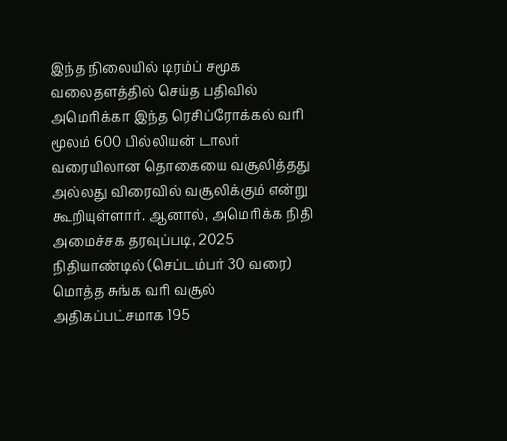இந்த நிலையில் டிரம்ப் சமூக வலைதளத்தில் செய்த பதிவில் அமெரிக்கா இந்த ரெசிப்ரோக்கல் வரி மூலம் 600 பில்லியன் டாலர் வரையிலான தொகையை வசூலித்தது அல்லது விரைவில் வசூலிக்கும் என்று கூறியுள்ளார். ஆனால், அமெரிக்க நிதி அமைச்சக தரவுப்படி, 2025 நிதியாண்டில் (செப்டம்பர் 30 வரை) மொத்த சுங்க வரி வசூல் அதிகப்பட்சமாக 195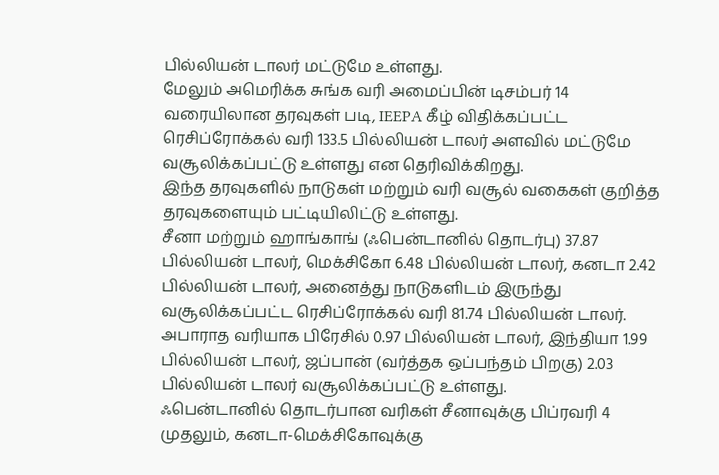பில்லியன் டாலர் மட்டுமே உள்ளது.
மேலும் அமெரிக்க சுங்க வரி அமைப்பின் டிசம்பர் 14 வரையிலான தரவுகள் படி, IEEPA கீழ் விதிக்கப்பட்ட ரெசிப்ரோக்கல் வரி 133.5 பில்லியன் டாலர் அளவில் மட்டுமே வசூலிக்கப்பட்டு உள்ளது என தெரிவிக்கிறது.
இந்த தரவுகளில் நாடுகள் மற்றும் வரி வசூல் வகைகள் குறித்த தரவுகளையும் பட்டியிலிட்டு உள்ளது.
சீனா மற்றும் ஹாங்காங் (ஃபென்டானில் தொடர்பு) 37.87 பில்லியன் டாலர், மெக்சிகோ 6.48 பில்லியன் டாலர், கனடா 2.42 பில்லியன் டாலர், அனைத்து நாடுகளிடம் இருந்து வசூலிக்கப்பட்ட ரெசிப்ரோக்கல் வரி 81.74 பில்லியன் டாலர்.
அபாராத வரியாக பிரேசில் 0.97 பில்லியன் டாலர், இந்தியா 1.99 பில்லியன் டாலர், ஜப்பான் (வர்த்தக ஒப்பந்தம் பிறகு) 2.03 பில்லியன் டாலர் வசூலிக்கப்பட்டு உள்ளது.
ஃபென்டானில் தொடர்பான வரிகள் சீனாவுக்கு பிப்ரவரி 4 முதலும், கனடா-மெக்சிகோவுக்கு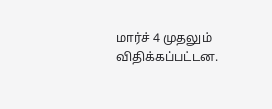மார்ச் 4 முதலும் விதிக்கப்பட்டன.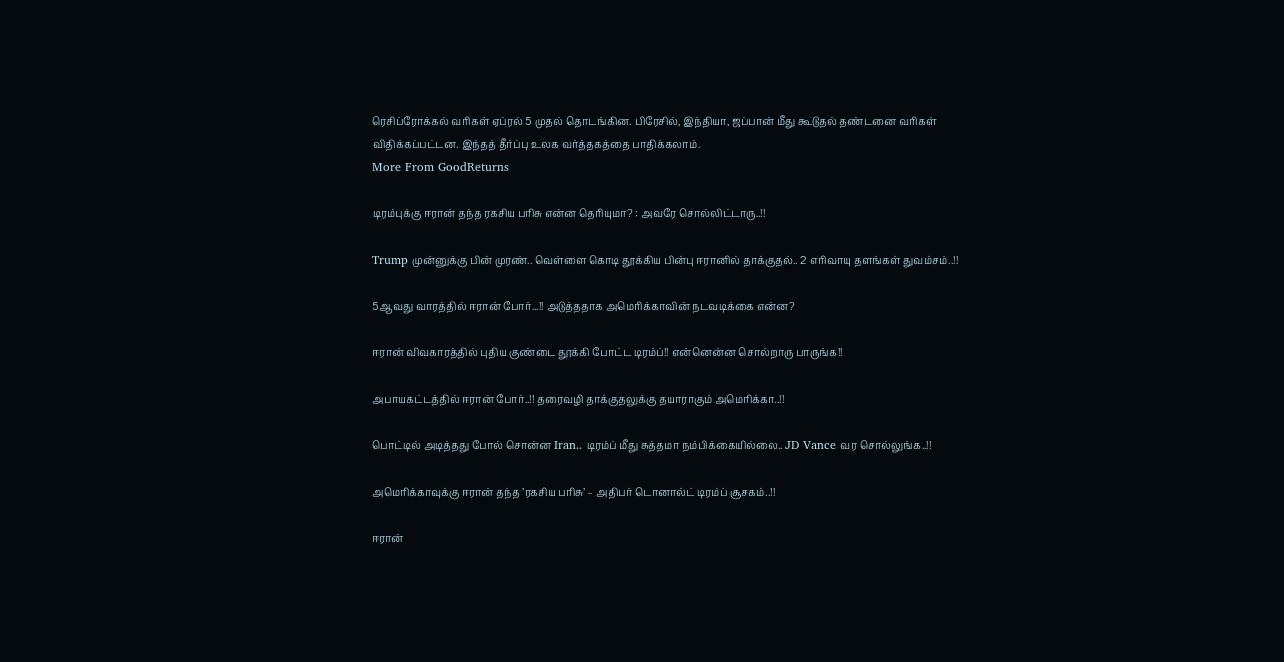ரெசிப்ரோக்கல் வரிகள் ஏப்ரல் 5 முதல் தொடங்கின. பிரேசில், இந்தியா, ஜப்பான் மீது கூடுதல் தண்டனை வரிகள் விதிக்கப்பட்டன. இந்தத் தீர்ப்பு உலக வர்த்தகத்தை பாதிக்கலாம்.
More From GoodReturns

டிரம்புக்கு ஈரான் தந்த ரகசிய பரிசு என்ன தெரியுமா? : அவரே சொல்லிட்டாரு..!!

Trump முன்னுக்கு பின் முரண்.. வெள்ளை கொடி தூக்கிய பின்பு ஈரானில் தாக்குதல்.. 2 எரிவாயு தளங்கள் துவம்சம்..!!

5ஆவது வாரத்தில் ஈரான் போர்...!! அடுத்ததாக அமெரிக்காவின் நடவடிக்கை என்ன?

ஈரான் விவகாரத்தில் புதிய குண்டை தூக்கி போட்ட டிரம்ப்!! என்னென்ன சொல்றாரு பாருங்க!!

அபாயகட்டத்தில் ஈரான் போர்..!! தரைவழி தாக்குதலுக்கு தயாராகும் அமெரிக்கா..!!

பொட்டில் அடித்தது போல் சொன்ன Iran.. டிரம்ப் மீது சுத்தமா நம்பிக்கையில்லை.. JD Vance வர சொல்லுங்க..!!

அமெரிக்காவுக்கு ஈரான் தந்த ’ரகசிய பரிசு’ – அதிபர் டொனால்ட் டிரம்ப் சூசகம்..!!

ஈரான்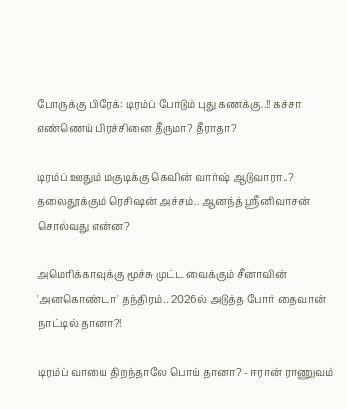போருக்கு பிரேக்: டிரம்ப் போடும் புது கணக்கு..!! கச்சா எண்ணெய் பிரச்சினை தீருமா? தீராதா?

டிரம்ப் ஊதும் மகுடிக்கு கெவின் வார்ஷ் ஆடுவாரா..? தலைதூக்கும் ரெசிஷன் அச்சம்.. ஆனந்த் ஸ்ரீனிவாசன் சொல்வது என்ன?

அமெரிக்காவுக்கு மூச்சு முட்ட வைக்கும் சீனாவின் 'அனகொண்டா' தந்திரம்.. 2026ல் அடுத்த போர் தைவான் நாட்டில் தானா?!

டிரம்ப் வாயை திறந்தாலே பொய் தானா? - ஈரான் ராணுவம்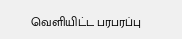வெளியிட்ட பரபரப்பு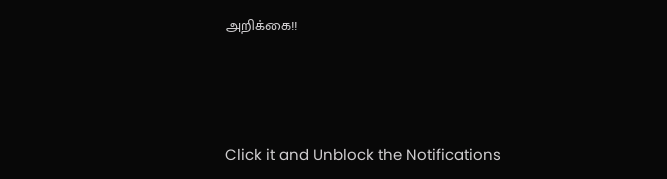அறிக்கை!!



Click it and Unblock the Notifications